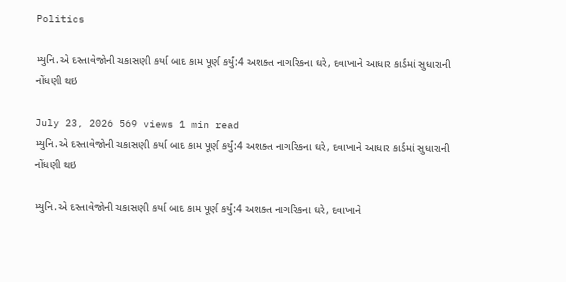Politics

મ્યુનિ.એ દસ્તાવેજોની ચકાસણી કર્યા બાદ કામ પૂર્ણ કર્યું:4 અશક્ત નાગરિકના ઘરે, દવાખાને આધાર કાર્ડમાં સુધારાની નોંધણી થઇ

July 23, 2026 569 views 1 min read
મ્યુનિ.એ દસ્તાવેજોની ચકાસણી કર્યા બાદ કામ પૂર્ણ કર્યું:4 અશક્ત નાગરિકના ઘરે, દવાખાને આધાર કાર્ડમાં સુધારાની નોંધણી થઇ

મ્યુનિ.એ દસ્તાવેજોની ચકાસણી કર્યા બાદ કામ પૂર્ણ કર્યું:4 અશક્ત નાગરિકના ઘરે, દવાખાને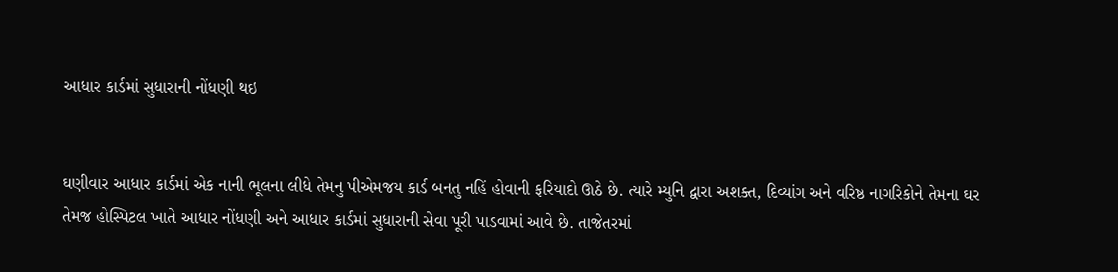આધાર કાર્ડમાં સુધારાની નોંધણી થઇ


ઘણીવાર આધાર કાર્ડમાં એક નાની ભૂલના લીધે તેમનુ પીએમજય કાર્ડ બનતુ નહિં હોવાની ફરિયાદો ઊઠે છે. ત્યારે મ્યુનિ દ્વારા અશક્ત, દિવ્યાંગ અને વરિષ્ઠ નાગરિકોને તેમના ઘર તેમજ હોસ્પિટલ ખાતે આધાર નોંધણી અને આધાર કાર્ડમાં સુધારાની સેવા પૂરી પાડવામાં આવે છે. તાજેતરમાં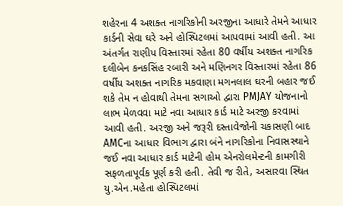શહેરના 4 અશક્ત નાગરિકોની અરજીના આધારે તેમને આધાર કાર્ડની સેવા ઘરે અને હોસ્પિટલમાં આપવામાં આવી હતી. આ અંતર્ગત રાણીપ વિસ્તારમાં રહેતા 80 વર્ષીય અશક્ત નાગરિક દલીબેન કનકસિંહ રબારી અને મણિનગર વિસ્તારમાં રહેતા 86 વર્ષીય અશક્ત નાગરિક મકવાણા મગનલાલ ઘરની બહાર જઈ શકે તેમ ન હોવાથી તેમના સગાઓ દ્વારા PMJAY યોજનાનો લાભ મેળવવા માટે નવા આધાર કાર્ડ માટે અરજી કરવામાં આવી હતી. અરજી અને જરૂરી દસ્તાવેજોની ચકાસણી બાદ AMCના આધાર વિભાગ દ્વારા બંને નાગરિકોના નિવાસસ્થાને જઈ નવા આધાર કાર્ડ માટેની હોમ એનરોલમેન્ટની કામગીરી સફળતાપૂર્વક પૂર્ણ કરી હતી. તેવી જ રીતે, અસારવા સ્થિત યુ.એન.મહેતા હોસ્પિટલમાં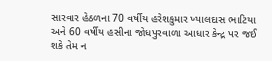સારવાર હેઠળના 70 વર્ષીય હરેશકુમાર ખ્યાલદાસ ભાટિયા અને 60 વર્ષીય હસીના જોધપુરવાળા આધાર કેન્દ્ર પર જઈ શકે તેમ ન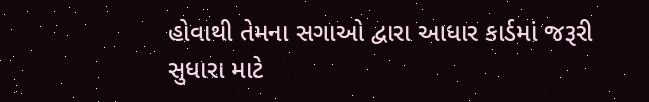હોવાથી તેમના સગાઓ દ્વારા આધાર કાર્ડમાં જરૂરી સુધારા માટે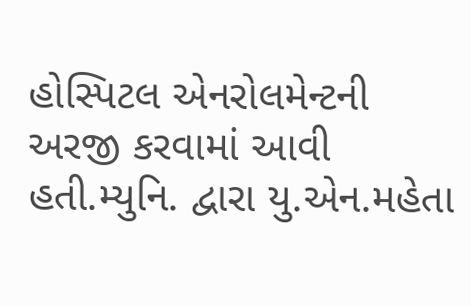હોસ્પિટલ એનરોલમેન્ટની અરજી કરવામાં આવી હતી.મ્યુનિ. દ્વારા યુ.એન.મહેતા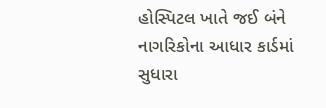હોસ્પિટલ ખાતે જઈ બંને નાગરિકોના આધાર કાર્ડમાં સુધારા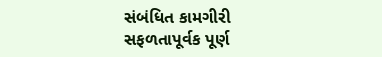સંબંધિત કામગીરી સફળતાપૂર્વક પૂર્ણ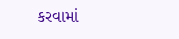કરવામાં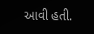આવી હતી.